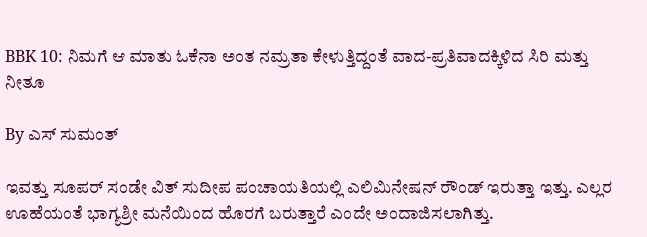BBK 10: ನಿಮಗೆ ಆ ಮಾತು ಓಕೆನಾ ಅಂತ ನಮ್ರತಾ ಕೇಳುತ್ತಿದ್ದಂತೆ ವಾದ-ಪ್ರತಿವಾದಕ್ಕಿಳಿದ ಸಿರಿ ಮತ್ತು ನೀತೂ

By ಎಸ್ ಸುಮಂತ್

ಇವತ್ತು ಸೂಪರ್ ಸಂಡೇ ವಿತ್ ಸುದೀಪ ಪಂಚಾಯತಿಯಲ್ಲಿ ಎಲಿಮಿನೇಷನ್ ರೌಂಡ್ ಇರುತ್ತಾ ಇತ್ತು. ಎಲ್ಲರ ಊಹೆಯಂತೆ ಭಾಗ್ಯಶ್ರೀ ಮನೆಯಿಂದ ಹೊರಗೆ ಬರುತ್ತಾರೆ ಎಂದೇ ಅಂದಾಜಿಸಲಾಗಿತ್ತು.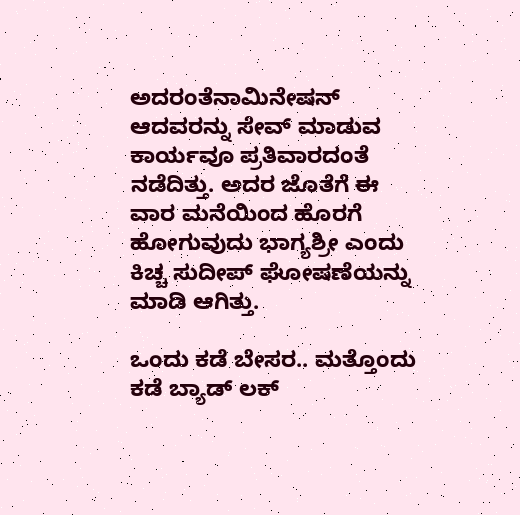ಅದರಂತೆನಾಮಿನೇಷನ್ ಆದವರನ್ನು ಸೇವ್ ಮಾಡುವ ಕಾರ್ಯವೂ ಪ್ರತಿವಾರದಂತೆ ನಡೆದಿತ್ತು. ಅದರ ಜೊತೆಗೆ ಈ ವಾರ ಮನೆಯಿಂದ ಹೊರಗೆ ಹೋಗುವುದು ಭಾಗ್ಯಶ್ರೀ ಎಂದು ಕಿಚ್ಚ ಸುದೀಪ್ ಘೋಷಣೆಯನ್ನು ಮಾಡಿ ಆಗಿತ್ತು.

ಒಂದು ಕಡೆ ಬೇಸರ.. ಮತ್ತೊಂದು ಕಡೆ ಬ್ಯಾಡ್ ಲಕ್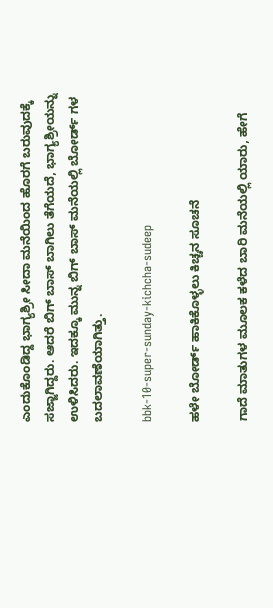ಎಂದುಕೊಂಡಿದ್ದ ಭಾಗ್ಯಶ್ರೀ ಸೀದಾ ಮನೆಯಿಂದ ಹೊರಗೆ ಬರುವುದಕ್ಕೆ ಸಜ್ಜಾಗಿದ್ದರು. ಆದರೆ ಬಿಗ್ ಬಾಸ್ ಬಾಗಿಲು ತೆಗೆಯದೆ, ಭಾಗ್ಯಶ್ರೀಯನ್ನು ಉಳಿಸಿದರು. ಇದಕ್ಕೂ ಮುನ್ನ ಬಿಗ್ ಬಾಸ್ ಮನೆಯಲ್ಲಿ ಬೋರ್ಡ್ ಗಳ ಬದಲಾವಣೆಯಾಗಿತ್ತು.

bbk-10-super-sunday-kichcha-sudeep

ಹಳೇ ಬೋರ್ಡ್ ಹಾಕಿಕೊಳ್ಳಲು ಕಿಚ್ಚನ ಸೂಚನೆ

ಗಾದೆ ಮಾತುಗಳ ಮೂಲಕ ಕಳೆದ ಬಾರಿ ಮನೆಯಲ್ಲಿ ಯಾರು, ಹೇಗೆ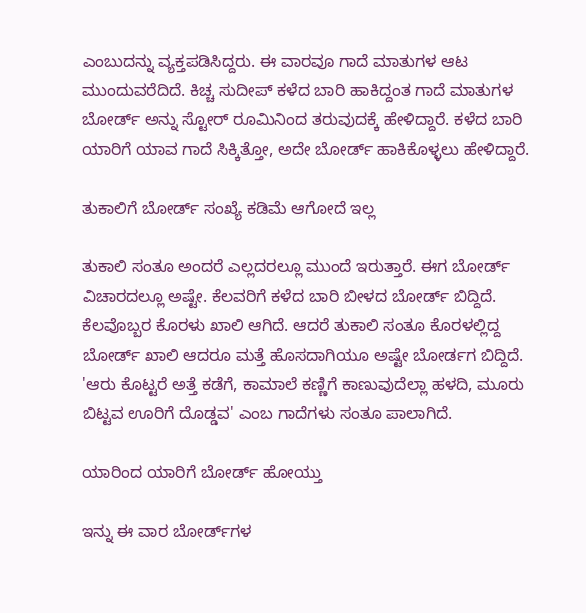ಎಂಬುದನ್ನು ವ್ಯಕ್ತಪಡಿಸಿದ್ದರು. ಈ ವಾರವೂ ಗಾದೆ ಮಾತುಗಳ ಆಟ ಮುಂದುವರೆದಿದೆ. ಕಿಚ್ಚ ಸುದೀಪ್ ಕಳೆದ ಬಾರಿ ಹಾಕಿದ್ದಂತ ಗಾದೆ ಮಾತುಗಳ ಬೋರ್ಡ್ ಅನ್ನು ಸ್ಟೋರ್ ರೂಮಿನಿಂದ ತರುವುದಕ್ಕೆ ಹೇಳಿದ್ದಾರೆ. ಕಳೆದ ಬಾರಿ ಯಾರಿಗೆ ಯಾವ ಗಾದೆ ಸಿಕ್ಕಿತ್ತೋ, ಅದೇ ಬೋರ್ಡ್ ಹಾಕಿಕೊಳ್ಳಲು ಹೇಳಿದ್ದಾರೆ.

ತುಕಾಲಿಗೆ ಬೋರ್ಡ್ ಸಂಖ್ಯೆ ಕಡಿಮೆ ಆಗೋದೆ ಇಲ್ಲ

ತುಕಾಲಿ ಸಂತೂ ಅಂದರೆ ಎಲ್ಲದರಲ್ಲೂ ಮುಂದೆ ಇರುತ್ತಾರೆ. ಈಗ ಬೋರ್ಡ್ ವಿಚಾರದಲ್ಲೂ ಅಷ್ಟೇ. ಕೆಲವರಿಗೆ ಕಳೆದ ಬಾರಿ ಬೀಳದ ಬೋರ್ಡ್ ಬಿದ್ದಿದೆ. ಕೆಲವೊಬ್ಬರ ಕೊರಳು ಖಾಲಿ ಆಗಿದೆ. ಆದರೆ ತುಕಾಲಿ ಸಂತೂ ಕೊರಳಲ್ಲಿದ್ದ ಬೋರ್ಡ್ ಖಾಲಿ ಆದರೂ ಮತ್ತೆ ಹೊಸದಾಗಿಯೂ ಅಷ್ಟೇ ಬೋರ್ಡಗ ಬಿದ್ದಿದೆ. 'ಆರು ಕೊಟ್ಟರೆ ಅತ್ತೆ ಕಡೆಗೆ, ಕಾಮಾಲೆ ಕಣ್ಣಿಗೆ ಕಾಣುವುದೆಲ್ಲಾ ಹಳದಿ, ಮೂರು ಬಿಟ್ಟವ ಊರಿಗೆ ದೊಡ್ಡವ' ಎಂಬ ಗಾದೆಗಳು ಸಂತೂ ಪಾಲಾಗಿದೆ.

ಯಾರಿಂದ ಯಾರಿಗೆ ಬೋರ್ಡ್ ಹೋಯ್ತು

ಇನ್ನು ಈ ವಾರ ಬೋರ್ಡ್‌ಗಳ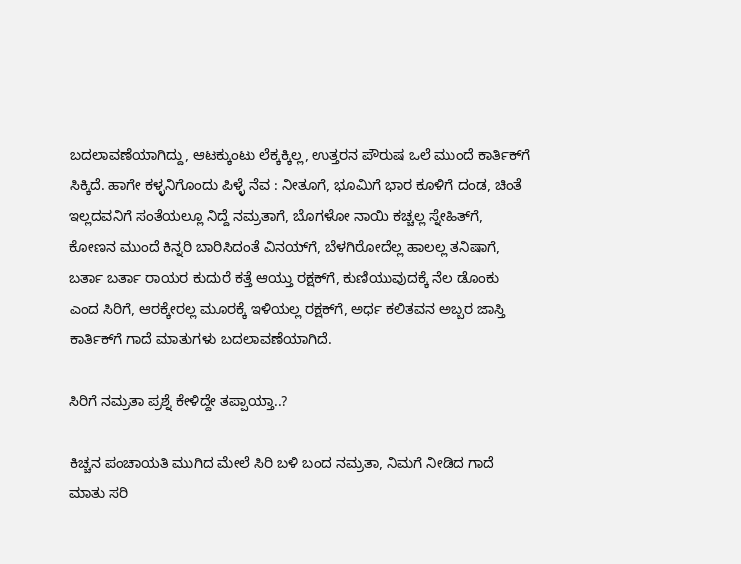ಬದಲಾವಣೆಯಾಗಿದ್ದು, ಆಟಕ್ಕುಂಟು ಲೆಕ್ಕಕ್ಕಿಲ್ಲ, ಉತ್ತರನ ಪೌರುಷ ಒಲೆ ಮುಂದೆ ಕಾರ್ತಿಕ್‌ಗೆ ಸಿಕ್ಕಿದೆ. ಹಾಗೇ ಕಳ್ಳನಿಗೊಂದು ಪಿಳ್ಳೆ ನೆವ : ನೀತೂಗೆ, ಭೂಮಿಗೆ ಭಾರ ಕೂಳಿಗೆ ದಂಡ, ಚಿಂತೆ ಇಲ್ಲದವನಿಗೆ ಸಂತೆಯಲ್ಲೂ ನಿದ್ದೆ ನಮ್ರತಾಗೆ, ಬೊಗಳೋ ನಾಯಿ ಕಚ್ಚಲ್ಲ ಸ್ನೇಹಿತ್‌ಗೆ, ಕೋಣನ ಮುಂದೆ ಕಿನ್ನರಿ ಬಾರಿಸಿದಂತೆ ವಿನಯ್‌ಗೆ, ಬೆಳಗಿರೋದೆಲ್ಲ ಹಾಲಲ್ಲ ತನಿಷಾಗೆ, ಬರ್ತಾ ಬರ್ತಾ ರಾಯರ ಕುದುರೆ ಕತ್ತೆ ಆಯ್ತು ರಕ್ಷಕ್‌ಗೆ, ಕುಣಿಯುವುದಕ್ಕೆ‌ ನೆಲ ಡೊಂಕು ಎಂದ ಸಿರಿಗೆ, ಆರಕ್ಕೇರಲ್ಲ ಮೂರಕ್ಕೆ ಇಳಿಯಲ್ಲ ರಕ್ಷಕ್‌ಗೆ, ಅರ್ಧ ಕಲಿತವನ ಅಬ್ಬರ ಜಾಸ್ತಿ ಕಾರ್ತಿಕ್‌ಗೆ ಗಾದೆ ಮಾತುಗಳು ಬದಲಾವಣೆಯಾಗಿದೆ.

ಸಿರಿಗೆ ನಮ್ರತಾ ಪ್ರಶ್ನೆ ಕೇಳಿದ್ದೇ ತಪ್ಪಾಯ್ತಾ..?

ಕಿಚ್ಚನ ಪಂಚಾಯತಿ ಮುಗಿದ‌ ಮೇಲೆ‌ ಸಿರಿ ಬಳಿ ಬಂದ ನಮ್ರತಾ, ನಿಮಗೆ ನೀಡಿದ ಗಾದೆ ಮಾತು ಸರಿ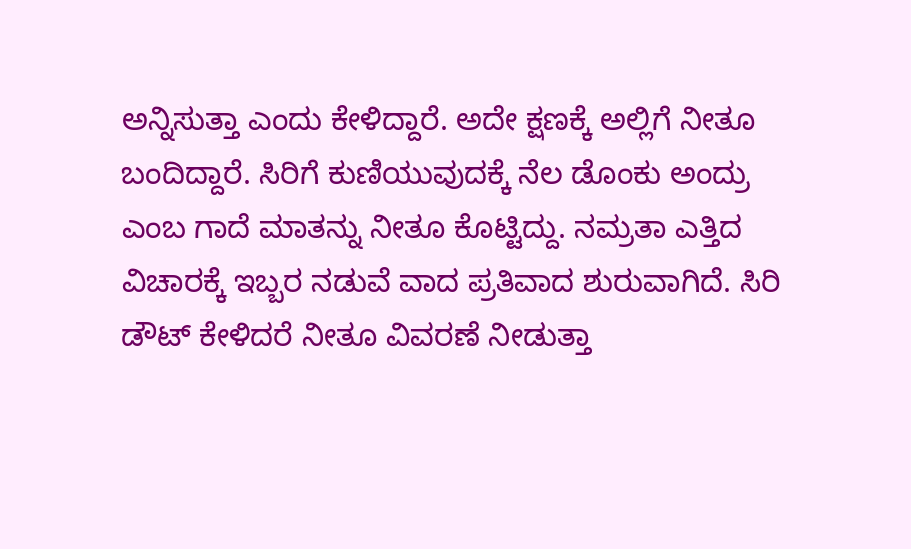ಅನ್ನಿಸುತ್ತಾ ಎಂದು ಕೇಳಿದ್ದಾರೆ. ಅದೇ ಕ್ಷಣಕ್ಕೆ ಅಲ್ಲಿಗೆ ನೀತೂ ಬಂದಿದ್ದಾರೆ. ಸಿರಿಗೆ ಕುಣಿಯುವುದಕ್ಕೆ ನೆಲ ಡೊಂಕು ಅಂದ್ರು ಎಂಬ ಗಾದೆ ಮಾತನ್ನು ನೀತೂ ಕೊಟ್ಟಿದ್ದು. ನಮ್ರತಾ ಎತ್ತಿದ ವಿಚಾರಕ್ಕೆ ಇಬ್ಬರ ನಡುವೆ ವಾದ ಪ್ರತಿವಾದ ಶುರುವಾಗಿದೆ. ಸಿರಿ ಡೌಟ್ ಕೇಳಿದರೆ ನೀತೂ ವಿವರಣೆ ನೀಡುತ್ತಾ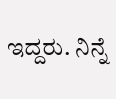ಇದ್ದರು. ನಿನ್ನೆ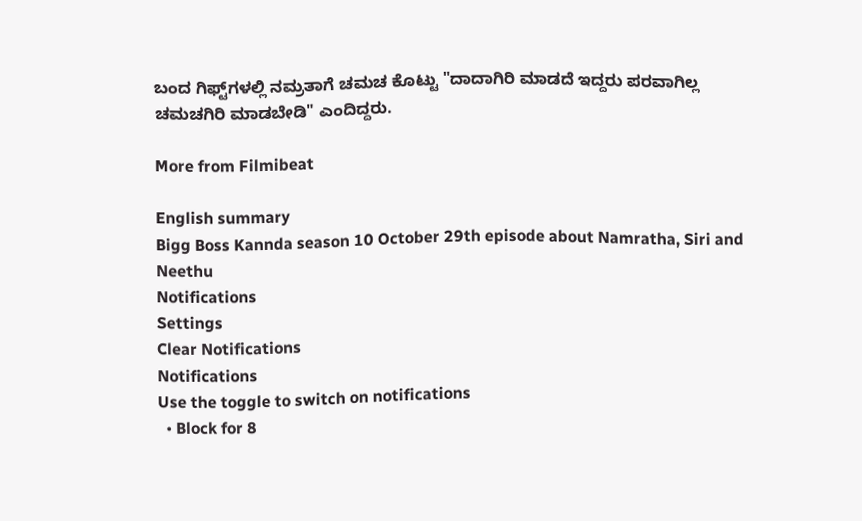ಬಂದ ಗಿಫ್ಟ್‌ಗಳಲ್ಲಿ ನಮ್ರತಾಗೆ ಚಮಚ ಕೊಟ್ಟು "ದಾದಾಗಿರಿ ಮಾಡದೆ ಇದ್ದರು ಪರವಾಗಿಲ್ಲ ಚಮಚಗಿರಿ ಮಾಡಬೇಡಿ" ಎಂದಿದ್ದರು.

More from Filmibeat

English summary
Bigg Boss Kannda season 10 October 29th episode about Namratha, Siri and Neethu
Notifications
Settings
Clear Notifications
Notifications
Use the toggle to switch on notifications
  • Block for 8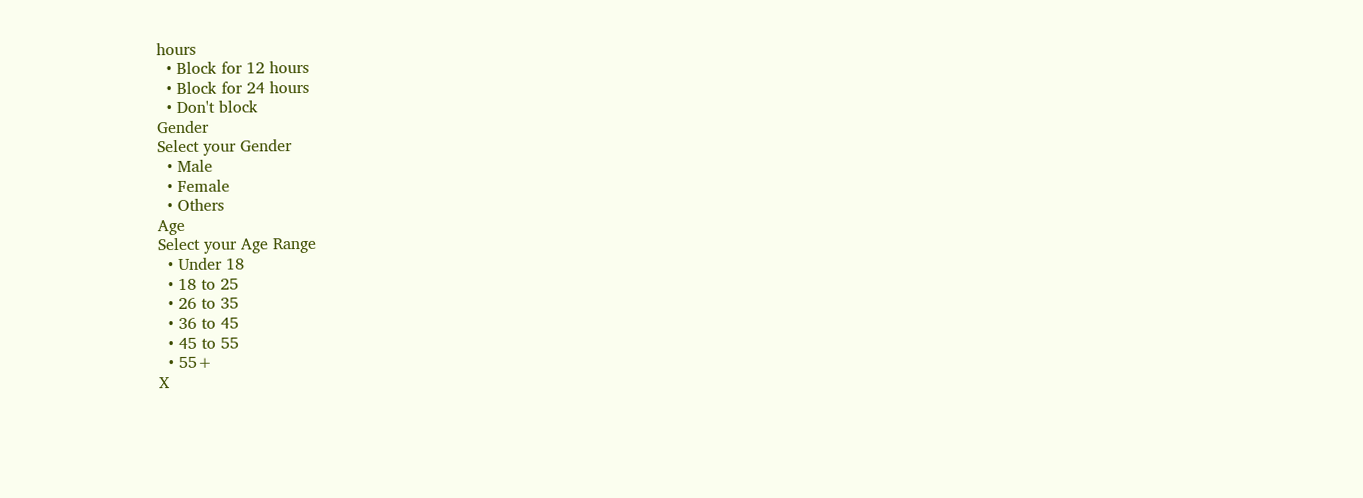hours
  • Block for 12 hours
  • Block for 24 hours
  • Don't block
Gender
Select your Gender
  • Male
  • Female
  • Others
Age
Select your Age Range
  • Under 18
  • 18 to 25
  • 26 to 35
  • 36 to 45
  • 45 to 55
  • 55+
X